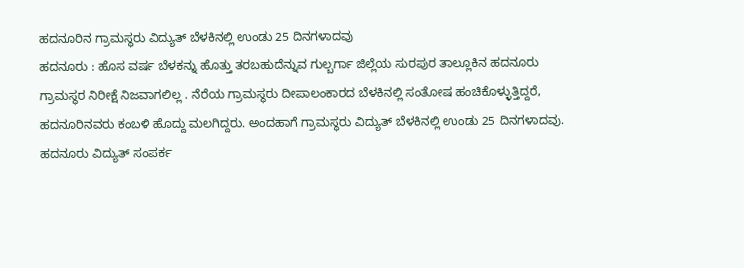ಹದನೂರಿನ ಗ್ರಾಮಸ್ಥರು ವಿದ್ಯುತ್ ಬೆಳಕಿನಲ್ಲಿ ಉಂಡು 25 ದಿನಗಳಾದವು
ಹದನೂರು : ಹೊಸ ವರ್ಷ ಬೆಳಕನ್ನು ಹೊತ್ತು ತರಬಹುದೆನ್ನುವ ಗುಲ್ಬರ್ಗಾ ಜಿಲ್ಲೆಯ ಸುರಪುರ ತಾಲ್ಲೂಕಿನ ಹದನೂರು ಗ್ರಾಮಸ್ಥರ ನಿರೀಕ್ಷೆ ನಿಜವಾಗಲಿಲ್ಲ . ನೆರೆಯ ಗ್ರಾಮಸ್ಥರು ದೀಪಾಲಂಕಾರದ ಬೆಳಕಿನಲ್ಲಿ ಸಂತೋಷ ಹಂಚಿಕೊಳ್ಳುತ್ತಿದ್ದರೆ, ಹದನೂರಿನವರು ಕಂಬಳಿ ಹೊದ್ದು ಮಲಗಿದ್ದರು. ಅಂದಹಾಗೆ ಗ್ರಾಮಸ್ಥರು ವಿದ್ಯುತ್ ಬೆಳಕಿನಲ್ಲಿ ಉಂಡು 25 ದಿನಗಳಾದವು.
ಹದನೂರು ವಿದ್ಯುತ್ ಸಂಪರ್ಕ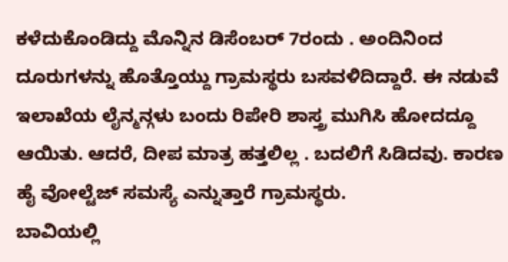ಕಳೆದುಕೊಂಡಿದ್ದು ಮೊನ್ನಿನ ಡಿಸೆಂಬರ್ 7ರಂದು . ಅಂದಿನಿಂದ ದೂರುಗಳನ್ನು ಹೊತ್ತೊಯ್ದು ಗ್ರಾಮಸ್ಥರು ಬಸವಳಿದಿದ್ದಾರೆ. ಈ ನಡುವೆ ಇಲಾಖೆಯ ಲೈನ್ಮನ್ಗಳು ಬಂದು ರಿಪೇರಿ ಶಾಸ್ತ್ರ ಮುಗಿಸಿ ಹೋದದ್ದೂ ಆಯಿತು. ಆದರೆ, ದೀಪ ಮಾತ್ರ ಹತ್ತಲಿಲ್ಲ . ಬದಲಿಗೆ ಸಿಡಿದವು. ಕಾರಣ ಹೈ ವೋಲ್ಟೆಜ್ ಸಮಸ್ಯೆ ಎನ್ನುತ್ತಾರೆ ಗ್ರಾಮಸ್ಥರು.
ಬಾವಿಯಲ್ಲಿ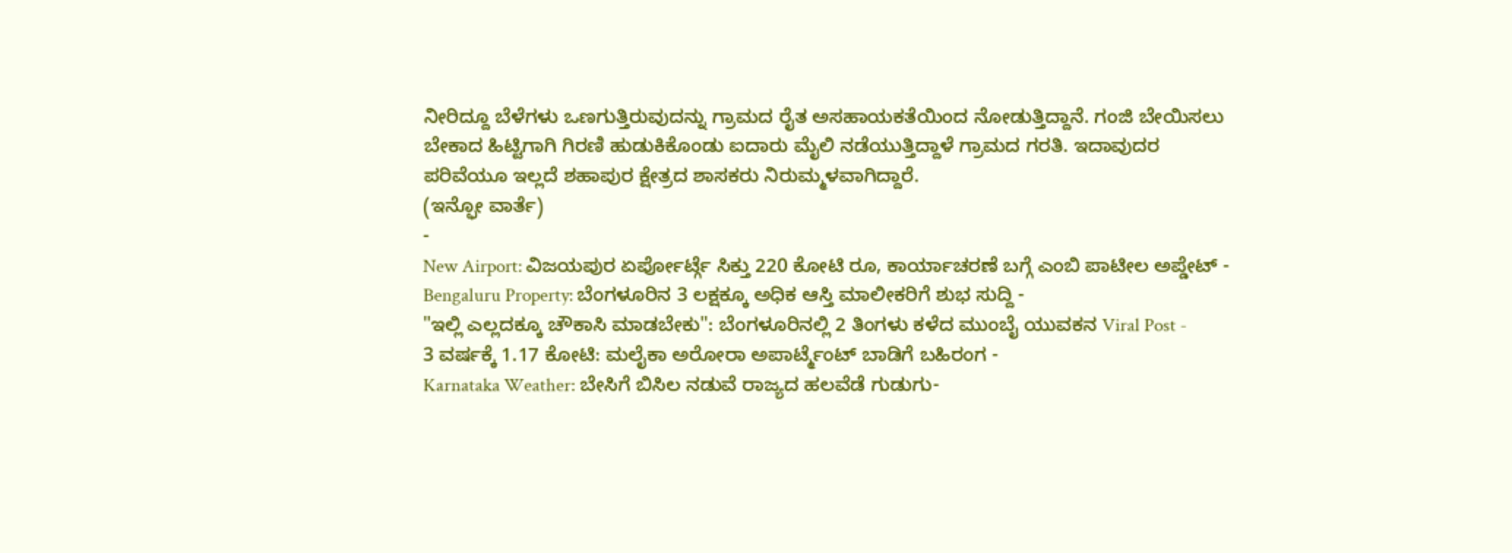ನೀರಿದ್ದೂ ಬೆಳೆಗಳು ಒಣಗುತ್ತಿರುವುದನ್ನು ಗ್ರಾಮದ ರೈತ ಅಸಹಾಯಕತೆಯಿಂದ ನೋಡುತ್ತಿದ್ದಾನೆ. ಗಂಜಿ ಬೇಯಿಸಲು ಬೇಕಾದ ಹಿಟ್ಟಿಗಾಗಿ ಗಿರಣಿ ಹುಡುಕಿಕೊಂಡು ಐದಾರು ಮೈಲಿ ನಡೆಯುತ್ತಿದ್ದಾಳೆ ಗ್ರಾಮದ ಗರತಿ. ಇದಾವುದರ ಪರಿವೆಯೂ ಇಲ್ಲದೆ ಶಹಾಪುರ ಕ್ಷೇತ್ರದ ಶಾಸಕರು ನಿರುಮ್ಮಳವಾಗಿದ್ದಾರೆ.
(ಇನ್ಫೋ ವಾರ್ತೆ)
-
New Airport: ವಿಜಯಪುರ ಏರ್ಪೋರ್ಟ್ಗೆ ಸಿಕ್ತು 220 ಕೋಟಿ ರೂ, ಕಾರ್ಯಾಚರಣೆ ಬಗ್ಗೆ ಎಂಬಿ ಪಾಟೀಲ ಅಪ್ಡೇಟ್ -
Bengaluru Property: ಬೆಂಗಳೂರಿನ 3 ಲಕ್ಷಕ್ಕೂ ಅಧಿಕ ಆಸ್ತಿ ಮಾಲೀಕರಿಗೆ ಶುಭ ಸುದ್ದಿ -
"ಇಲ್ಲಿ ಎಲ್ಲದಕ್ಕೂ ಚೌಕಾಸಿ ಮಾಡಬೇಕು": ಬೆಂಗಳೂರಿನಲ್ಲಿ 2 ತಿಂಗಳು ಕಳೆದ ಮುಂಬೈ ಯುವಕನ Viral Post -
3 ವರ್ಷಕ್ಕೆ 1.17 ಕೋಟಿ: ಮಲೈಕಾ ಅರೋರಾ ಅಪಾರ್ಟ್ಮೆಂಟ್ ಬಾಡಿಗೆ ಬಹಿರಂಗ -
Karnataka Weather: ಬೇಸಿಗೆ ಬಿಸಿಲ ನಡುವೆ ರಾಜ್ಯದ ಹಲವೆಡೆ ಗುಡುಗು-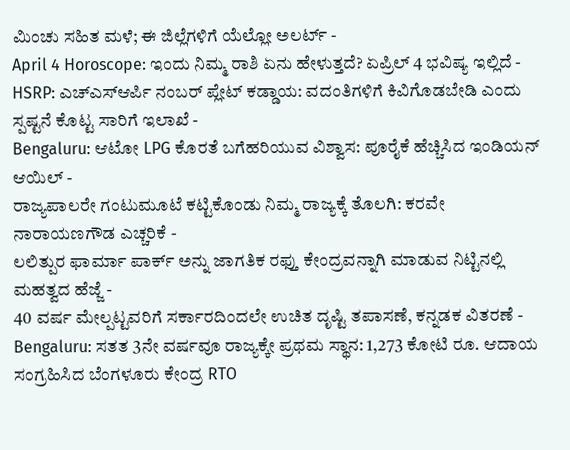ಮಿಂಚು ಸಹಿತ ಮಳೆ; ಈ ಜಿಲ್ಲೆಗಳಿಗೆ ಯೆಲ್ಲೋ ಅಲರ್ಟ್ -
April 4 Horoscope: ಇಂದು ನಿಮ್ಮ ರಾಶಿ ಏನು ಹೇಳುತ್ತದೆ? ಏಪ್ರಿಲ್ 4 ಭವಿಷ್ಯ ಇಲ್ಲಿದೆ -
HSRP: ಎಚ್ಎಸ್ಆರ್ಪಿ ನಂಬರ್ ಪ್ಲೇಟ್ ಕಡ್ಡಾಯ: ವದಂತಿಗಳಿಗೆ ಕಿವಿಗೊಡಬೇಡಿ ಎಂದು ಸ್ಪಷ್ಟನೆ ಕೊಟ್ಟ ಸಾರಿಗೆ ಇಲಾಖೆ -
Bengaluru: ಆಟೋ LPG ಕೊರತೆ ಬಗೆಹರಿಯುವ ವಿಶ್ವಾಸ: ಪೂರೈಕೆ ಹೆಚ್ಚಿಸಿದ ಇಂಡಿಯನ್ ಆಯಿಲ್ -
ರಾಜ್ಯಪಾಲರೇ ಗಂಟುಮೂಟೆ ಕಟ್ಟಿಕೊಂಡು ನಿಮ್ಮ ರಾಜ್ಯಕ್ಕೆ ತೊಲಗಿ: ಕರವೇ ನಾರಾಯಣಗೌಡ ಎಚ್ಚರಿಕೆ -
ಲಲಿತ್ಪುರ ಫಾರ್ಮಾ ಪಾರ್ಕ್ ಅನ್ನು ಜಾಗತಿಕ ರಫ್ತು ಕೇಂದ್ರವನ್ನಾಗಿ ಮಾಡುವ ನಿಟ್ಟಿನಲ್ಲಿ ಮಹತ್ವದ ಹೆಜ್ಜೆ -
40 ವರ್ಷ ಮೇಲ್ಪಟ್ಟವರಿಗೆ ಸರ್ಕಾರದಿಂದಲೇ ಉಚಿತ ದೃಷ್ಟಿ ತಪಾಸಣೆ, ಕನ್ನಡಕ ವಿತರಣೆ -
Bengaluru: ಸತತ 3ನೇ ವರ್ಷವೂ ರಾಜ್ಯಕ್ಕೇ ಪ್ರಥಮ ಸ್ಥಾನ: 1,273 ಕೋಟಿ ರೂ. ಆದಾಯ ಸಂಗ್ರಹಿಸಿದ ಬೆಂಗಳೂರು ಕೇಂದ್ರ RTO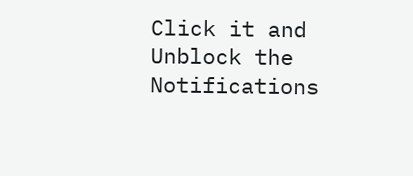Click it and Unblock the Notifications